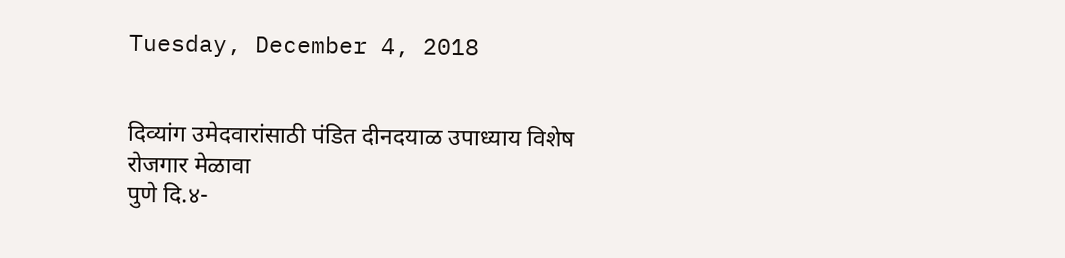Tuesday, December 4, 2018


दिव्यांग उमेदवारांसाठी पंडित दीनदयाळ उपाध्याय विशेष रोजगार मेळावा
पुणे दि.४-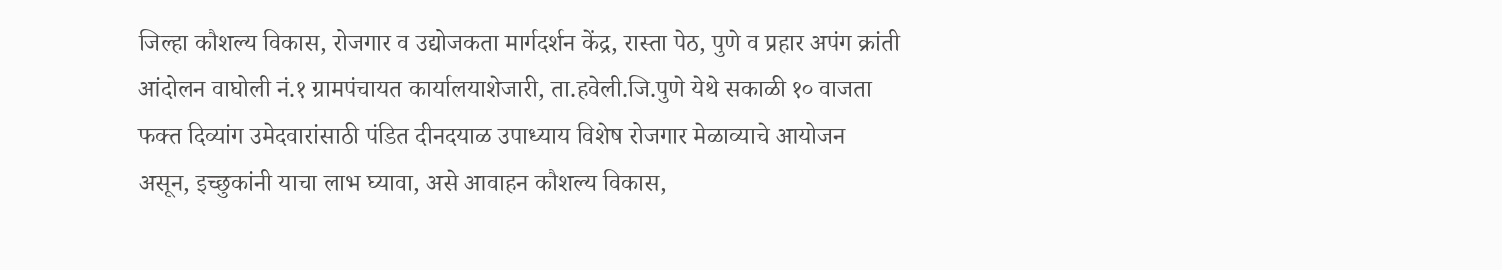जिल्हा कौशल्य विकास, रोजगार व उद्योजकता मार्गदर्शन केंद्र, रास्ता पेठ, पुणे व प्रहार अपंग क्रांती आंदोलन वाघोली नं.१ ग्रामपंचायत कार्यालयाशेजारी, ता.हवेली.जि.पुणे येथे सकाळी १० वाजता फक्त दिव्यांग उमेदवारांसाठी पंडित दीनदयाळ उपाध्याय विशेष रोजगार मेळाव्याचे आयोजन असून, इच्छुकांनी याचा लाभ घ्यावा, असे आवाहन कौशल्य विकास,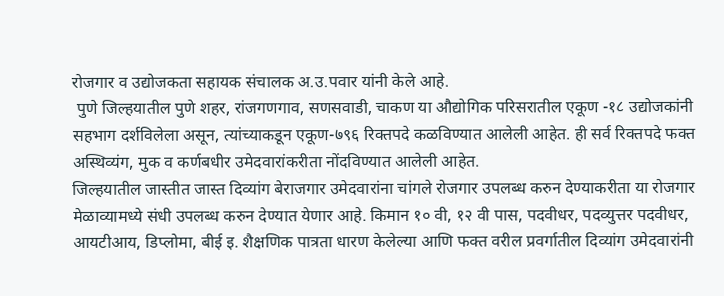रोजगार व उद्योजकता सहायक संचालक अ.उ.पवार यांनी केले आहे.
 पुणे जिल्हयातील पुणे शहर, रांजगणगाव, सणसवाडी, चाकण या औद्योगिक परिसरातील एकूण -१८ उद्योजकांनी सहभाग दर्शविलेला असून, त्यांच्याकडून एकूण-७९६ रिक्तपदे कळविण्यात आलेली आहेत. ही सर्व रिक्तपदे फक्त अस्थिव्यंग, मुक व कर्णबधीर उमेदवारांकरीता नोंदविण्यात आलेली आहेत.
जिल्हयातील जास्तीत जास्त दिव्यांग बेराजगार उमेदवारांना चांगले रोजगार उपलब्ध करुन देण्याकरीता या रोजगार मेळाव्यामध्ये संधी उपलब्ध करुन देण्यात येणार आहे. किमान १० वी, १२ वी पास, पदवीधर, पदव्युत्तर पदवीधर, आयटीआय, डिप्लोमा, बीई इ. शैक्षणिक पात्रता धारण केलेल्या आणि फक्त वरील प्रवर्गातील दिव्यांग उमेदवारांनी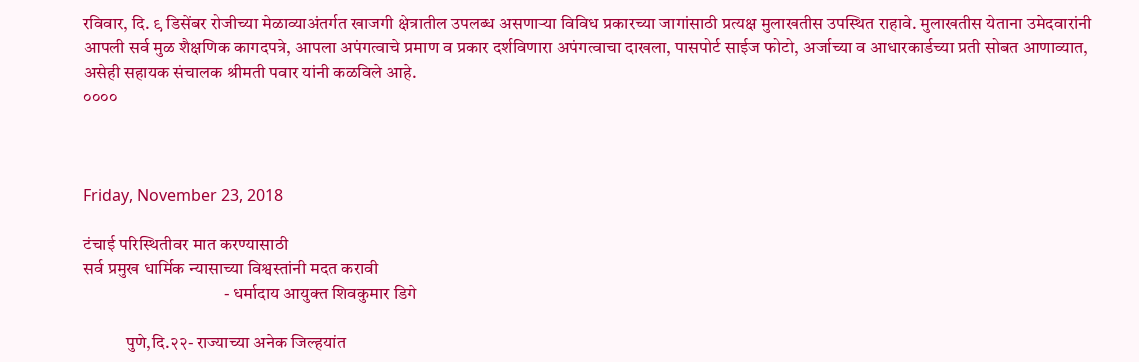रविवार, दि. ९ डिसेंबर रोजीच्या मेळाव्याअंतर्गत खाजगी क्षेत्रातील उपलब्ध असणाऱ्या विविध प्रकारच्या जागांसाठी प्रत्यक्ष मुलाखतीस उपस्थित राहावे. मुलाखतीस येताना उमेदवारांनी आपली सर्व मुळ शैक्षणिक कागदपत्रे, आपला अपंगत्वाचे प्रमाण व प्रकार दर्शविणारा अपंगत्वाचा दाखला, पासपोर्ट साईज फोटो, अर्जाच्या व आधारकार्डच्या प्रती सोबत आणाव्यात, असेही सहायक संचालक श्रीमती पवार यांनी कळविले आहे.
००००



Friday, November 23, 2018

टंचाई परिस्थितीवर मात करण्यासाठी
सर्व प्रमुख धार्मिक न्यासाच्या विश्वस्तांनी मदत करावी
                                        - धर्मादाय आयुक्त शिवकुमार डिगे

            पुणे,दि.२२- राज्याच्या अनेक जिल्हयांत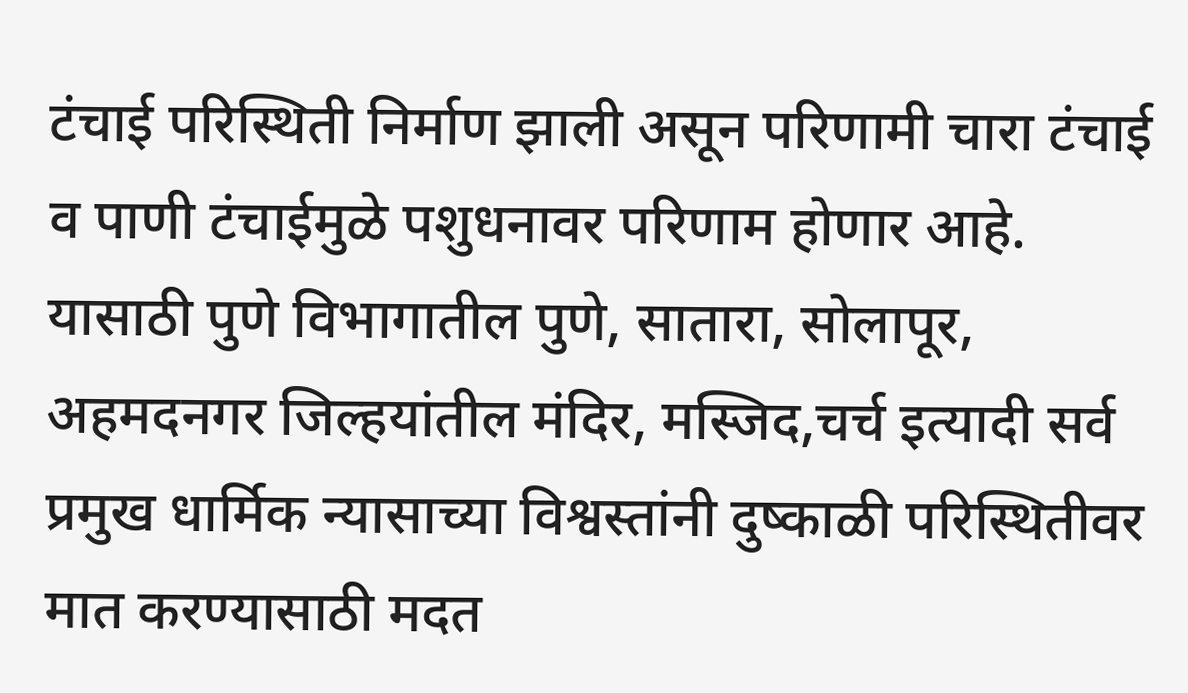टंचाई परिस्थिती निर्माण झाली असून परिणामी चारा टंचाई व पाणी टंचाईमुळे पशुधनावर परिणाम होणार आहे. यासाठी पुणे विभागातील पुणे, सातारा, सोलापूर, अहमदनगर जिल्हयांतील मंदिर, मस्जिद,चर्च इत्यादी सर्व प्रमुख धार्मिक न्यासाच्या विश्वस्तांनी दुष्काळी परिस्थितीवर मात करण्यासाठी मदत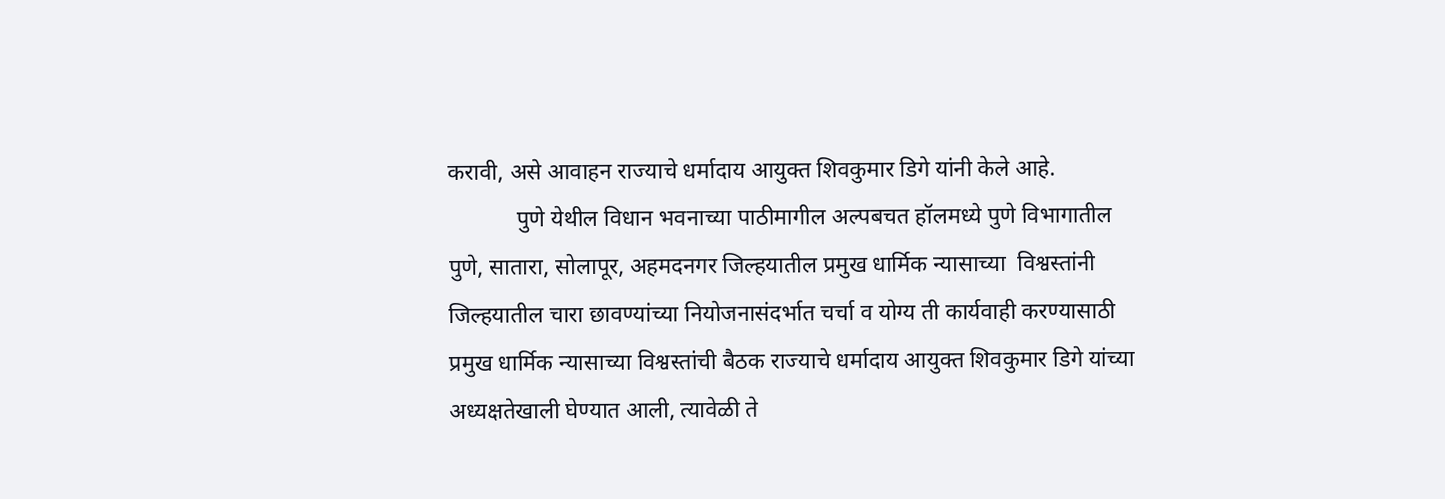करावी, असे आवाहन राज्याचे धर्मादाय आयुक्त शिवकुमार डिगे यांनी केले आहे.
            पुणे येथील विधान भवनाच्या पाठीमागील अल्पबचत हॉलमध्ये पुणे विभागातील पुणे, सातारा, सोलापूर, अहमदनगर जिल्हयातील प्रमुख धार्मिक न्यासाच्या  विश्वस्तांनी जिल्हयातील चारा छावण्यांच्या नियोजनासंदर्भात चर्चा व योग्य ती कार्यवाही करण्यासाठी प्रमुख धार्मिक न्यासाच्या विश्वस्तांची बैठक राज्याचे धर्मादाय आयुक्त शिवकुमार डिगे यांच्या अध्यक्षतेखाली घेण्यात आली, त्यावेळी ते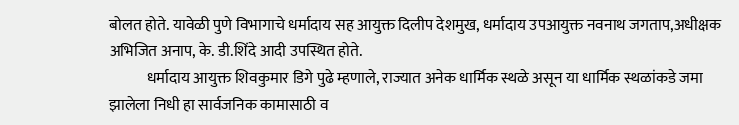बोलत होते. यावेळी पुणे विभागाचे धर्मादाय सह आयुक्त‍ दिलीप देशमुख, धर्मादाय उपआयुक्त नवनाथ जगताप,अधीक्षक अभिजित अनाप, के. डी.शिंदे आदी उपस्थित होते.
            धर्मादाय आयुक्त शिवकुमार डिगे पुढे म्हणाले, राज्यात अनेक धार्मिक स्थळे असून या धार्मिक स्थळांकडे जमा झालेला निधी हा सार्वजनिक कामासाठी व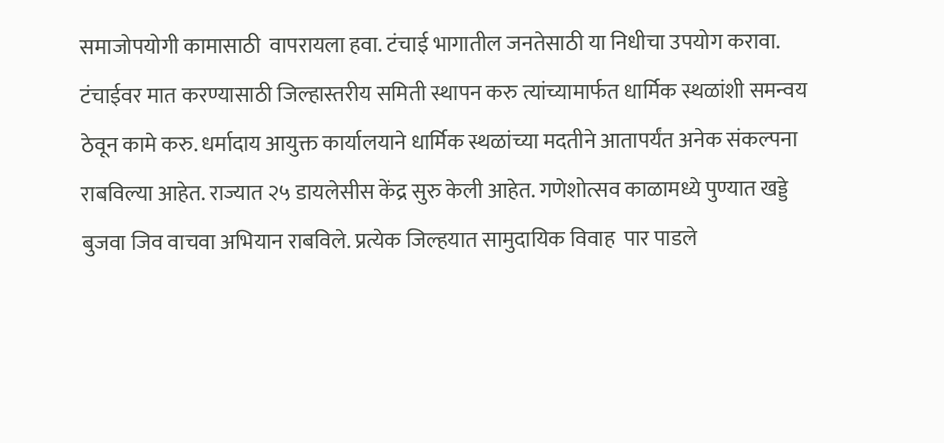समाजोपयोगी कामासाठी  वापरायला हवा. टंचाई भागातील जनतेसाठी या निधीचा उपयोग करावा. टंचाईवर मात करण्यासाठी जिल्हास्तरीय समिती स्थापन करु त्यांच्यामार्फत धार्मिक स्थळांशी समन्वय ठेवून कामे करु. धर्मादाय आयुक्त कार्यालयाने धार्मिक स्थळांच्या मदतीने आतापर्यंत अनेक संकल्पना राबविल्या आहेत. राज्यात २५ डायलेसीस केंद्र सुरु केली आहेत. गणेशोत्सव काळामध्ये पुण्यात खड्डे बुजवा जिव वाचवा अभियान राबविले. प्रत्येक जिल्हयात सामुदायिक विवाह  पार पाडले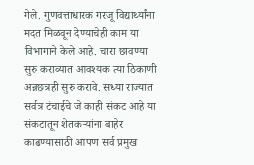गेले. गुणवत्ताधारक गरजू विद्यार्थ्यांना मदत मिळवून देण्याचेही काम या विभागाने केले आहे. चारा छावण्या सुरु कराव्यात आवश्यक त्या ठिकाणी अन्नछत्रही सुरु करावे. सध्या राज्यात सर्वत्र टंचाईचे जे काही संकट आहे या संकटातून शेतकऱ्यांना बाहेर काढण्यासाठी आपण सर्व प्रमुख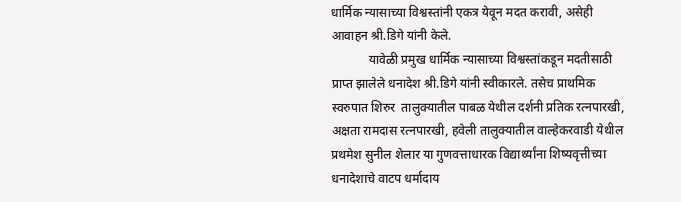धार्मिक न्यासाच्या विश्वस्तांनी एकत्र येवून मदत करावी, असेही आवाहन श्री.डिगे यांनी केले.
            यावेळी प्रमुख धार्मिक न्यासाच्या विश्वस्तांकडून मदतीसाठी प्राप्त झालेले धनादेश श्री.डिगे यांनी स्वीकारले. तसेच प्राथमिक स्वरुपात शिरुर  तालुक्यातील पाबळ येथील दर्शनी प्रतिक रत्नपारखी, अक्षता रामदास रत्नपारखी, हवेली तालुक्यातील वाल्हेकरवाडी येथील प्रथमेश सुनील शेलार या गुणवत्ताधारक विद्यार्थ्यांना शिष्यवृत्तीच्या धनादेशाचे वाटप धर्मादाय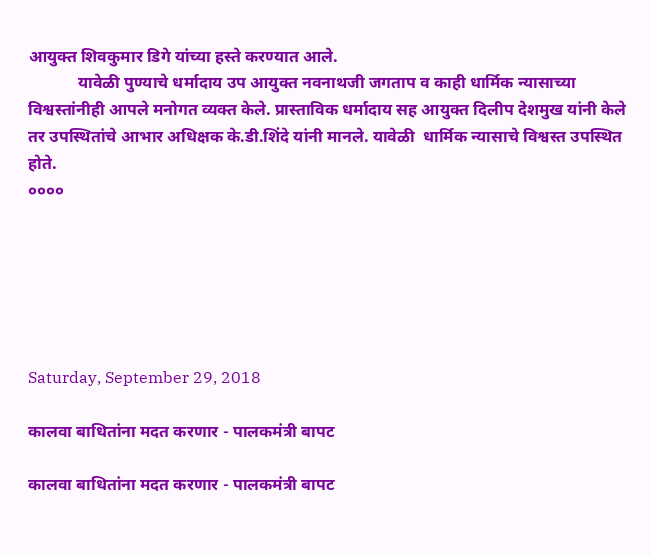आयुक्त शिवकुमार डिगे यांच्या हस्ते करण्यात आले.
            यावेळी पुण्याचे धर्मादाय उप आयुक्त नवनाथजी जगताप व काही धार्मिक न्यासाच्या विश्वस्तांनीही आपले मनोगत व्यक्त केले. प्रास्ताविक धर्मादाय सह आयुक्त दिलीप देशमुख यांनी केले तर उपस्थितांचे आभार अधिक्षक के.डी.शिंदे यांनी मानले. यावेळी  धार्मिक न्यासाचे विश्वस्त उपस्थित होते.
००००






Saturday, September 29, 2018

कालवा बाधितांना मदत करणार - पालकमंत्री बापट

कालवा बाधितांना मदत करणार - पालकमंत्री बापट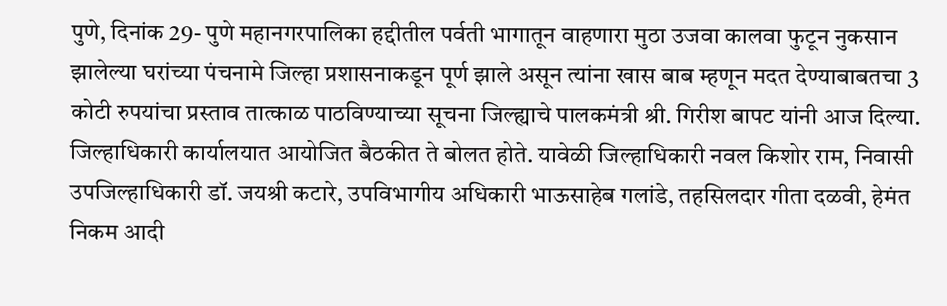पुणे, दिनांक 29- पुणे महानगरपालिका हद्दीतील पर्वती भागातून वाहणारा मुठा उजवा कालवा फुटून नुकसान झालेल्‍या घरांच्‍या पंचनामे जिल्‍हा प्रशासनाकडून पूर्ण झाले असून त्‍यांना खास बाब म्‍हणून मदत देण्‍याबाबतचा 3 कोटी रुपयांचा प्रस्‍ताव तात्‍काळ पाठविण्‍याच्‍या सूचना जिल्‍ह्याचे पालकमंत्री श्री. गिरीश बापट यांनी आज दिल्‍या.
जिल्‍हाधिकारी कार्यालयात आयोजित बैठकीत ते बोलत होते. यावेळी जिल्‍हाधिकारी नवल किशोर राम, निवासी उपजिल्‍हाधिकारी डॉ. जयश्री कटारे, उपविभागीय अधिकारी भाऊसाहेब गलांडे, तहसिलदार गीता दळवी, हेमंत निकम आदी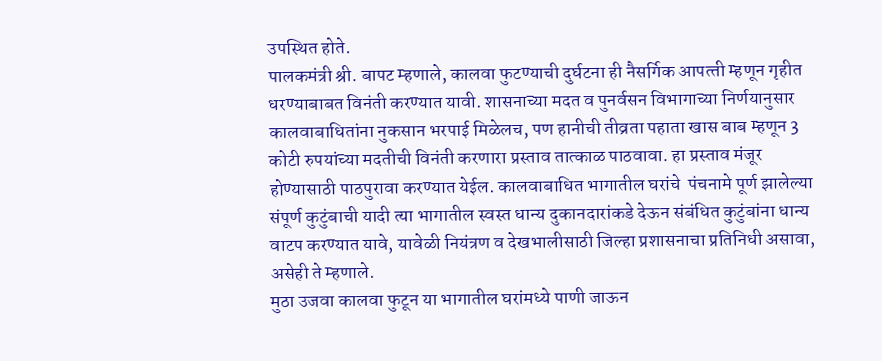उपस्थित होते.
पालकमंत्री श्री. बापट म्‍हणाले, कालवा फुटण्‍याची दुर्घटना ही नैसर्गिक आपत्‍ती म्‍हणून गृहीत धरण्‍याबाबत विनंती करण्‍यात यावी. शासनाच्‍या मदत व पुनर्वसन विभागाच्‍या निर्णयानुसार कालवाबाधितांना नुकसान भरपाई मिळेलच, पण हानीची तीव्रता पहाता खास बाब म्‍हणून 3 कोटी रुपयांच्‍या मदतीची विनंती करणारा प्रस्‍ताव तात्‍काळ पाठवावा. हा प्रस्‍ताव मंजूर होण्‍यासाठी पाठपुरावा करण्‍यात येईल. कालवाबाधित भागातील घरांचे  पंचनामे पूर्ण झालेल्‍या संपूर्ण कुटुंबाची यादी त्‍या भागातील स्‍वस्‍त धान्‍य दुकानदारांकडे देऊन संबंधित कुटुंबांना धान्‍य वाटप करण्‍यात यावे, यावेळी नियंत्रण व देखभालीसाठी जिल्‍हा प्रशासनाचा प्रतिनिधी असावा, असेही ते म्‍हणाले.
मुठा उजवा कालवा फुटून या भागातील घरांमध्‍ये पाणी जाऊन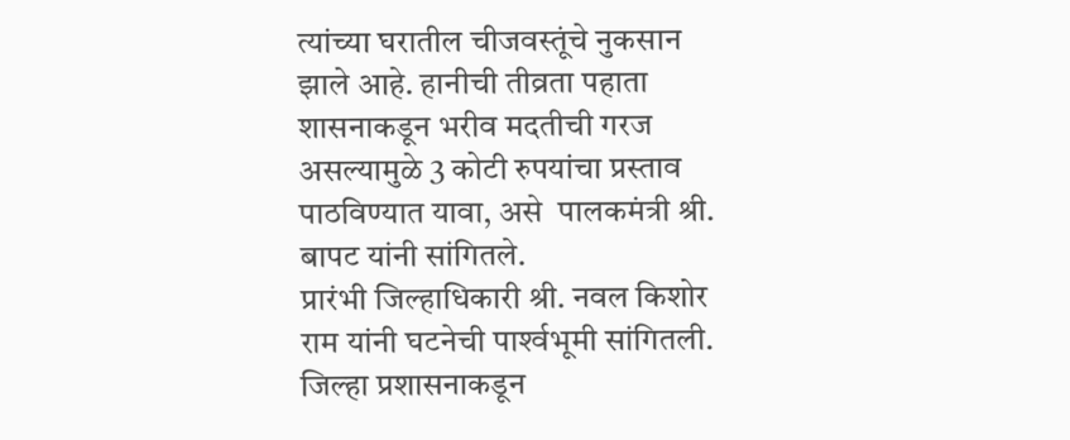त्यांच्‍या घरातील चीजवस्‍तूंचे नुकसान झाले आहे. हानीची तीव्रता पहाता शासनाकडून भरीव मदतीची गरज असल्‍यामुळे 3 कोटी रुपयांचा प्रस्‍ताव पाठविण्‍यात यावा, असे  पालकमंत्री श्री. बापट यांनी सांगितले.
प्रारंभी जिल्‍हाधिकारी श्री. नवल किशोर राम यांनी घटनेची पार्श्‍वभूमी सांगितली. जिल्‍हा प्रशासनाकडून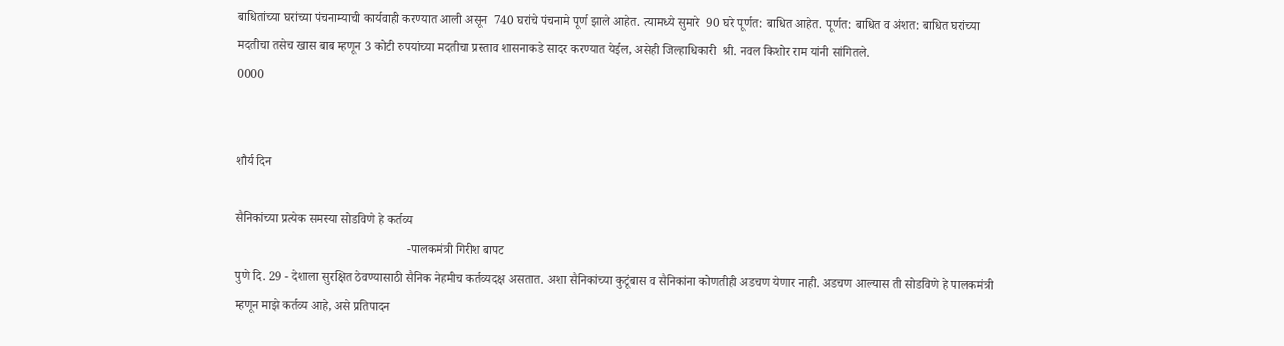बाधितांच्‍या घरांच्‍या पंचनाम्‍याची कार्यवाही करण्‍यात आली असून  740 घरांचे पंचनामे पूर्ण झाले आहेत. त्‍यामध्‍ये सुमारे  90 घरे पूर्णत: बाधित आहेत. पूर्णत: बाधित व अंशत: बाधित घरांच्‍या मदतीचा तसेच खास बाब म्‍हणून 3 कोटी रुपयांच्‍या मदतीचा प्रस्‍ताव शासनाकडे सादर करण्‍यात येईल, असेही जिल्‍हाधिकारी  श्री. नवल किशोर राम यांनी सांगितले.
0000


शौर्य दिन

सैनिकांच्या प्रत्येक समस्या सोडविणे हे कर्तव्य
                                                       -पालकमंत्री गिरीश बापट
पुणे दि. 29 - देशाला सुरक्षित ठेवण्यासाठी सैनिक नेहमीच कर्तव्यदक्ष असतात. अशा सैनिकांच्या कुटूंबास व सैनिकांना कोणतीही अडचण येणार नाही. अडचण आल्यास ती सोडविणे हे पालकमंत्री म्हणून माझे कर्तव्य आहे, असे प्रतिपादन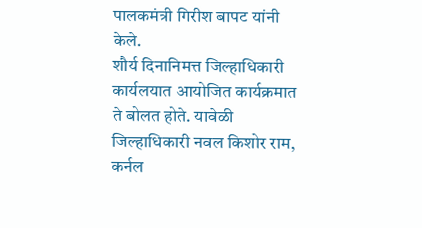पालकमंत्री गिरीश बापट यांनी केले.
शौर्य दिनानिमत्त जिल्हाधिकारी कार्यलयात आयोजित कार्यक्रमात ते बोलत होते. यावेळी जिल्हाधिकारी नवल किशोर राम, कर्नल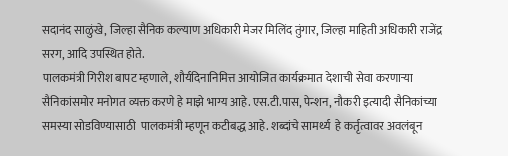सदानंद साळुंखे, जिल्हा सैनिक कल्याण अधिकारी मेजर मिलिंद तुंगार, जिल्हा माहिती अधिकारी राजेंद्र सरग, आदि उपस्थित होते.
पालकमंत्री गिरीश बापट म्हणाले, शौर्यदिनानिमित्त आयोजित कार्यक्रमात देशाची सेवा करणाऱ्या सैनिकांसमोर मनोगत व्यक्त करणे हे माझे भाग्य आहे. एस.टी.पास, पेन्शन, नौकरी इत्यादी सैनिकांच्या समस्या सोडविण्यासाठी  पालकमंत्री म्हणून कटीबद्ध आहे. शब्दांचे सामर्थ्य  हे कर्तृत्वावर अवलंबून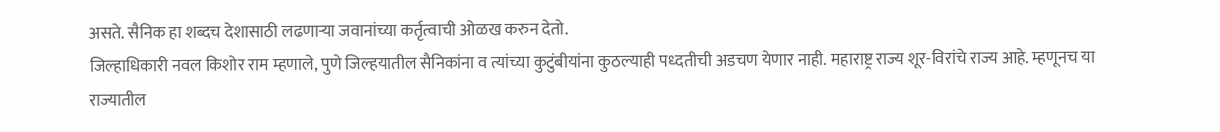असते. सैनिक हा शब्दच देशासाठी लढणाऱ्या जवानांच्या कर्तृत्वाची ओळख करुन देतो.
जिल्हाधिकारी नवल किशोर राम म्हणाले, पुणे जिल्हयातील सैनिकांना व त्यांच्या कुटुंबीयांना कुठल्याही पध्दतीची अडचण येणार नाही. महाराष्ट्र राज्य शूर-विरांचे राज्य आहे. म्हणूनच या राज्यातील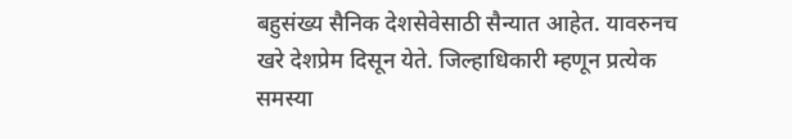बहुसंख्य सैनिक देशसेवेसाठी सैन्यात आहेत. यावरुनच खरे देशप्रेम दिसून येते. जिल्हाधिकारी म्हणून प्रत्येक समस्या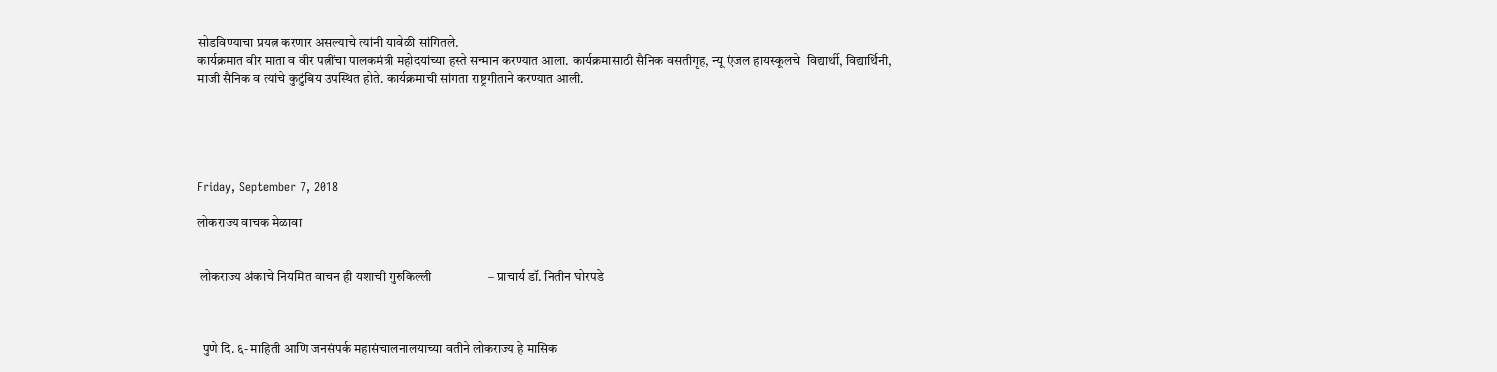सोडविण्याचा प्रयत्न करणार असल्याचे त्यांनी यावेळी सांगितले.
कार्यक्रमात वीर माता व वीर पत्नींचा पालकमंत्री महोदयांच्या हस्ते सन्मान करण्यात आला. कार्यक्रमासाठी सैनिक वसतीगृह, न्यू एंजल हायस्कूलचे  विद्यार्थी, विद्यार्थिनी, माजी सैनिक व त्यांचे कुटुंबिय उपस्थित होते. कार्यक्रमाची सांगता राष्ट्रगीताने करण्यात आली.





Friday, September 7, 2018

लोकराज्य वाचक मेळावा


 लोकराज्य अंकाचे नियमित वाचन ही यशाची गुरुकिल्ली                  – प्राचार्य डॉ. नितीन घोरपडे



  पुणे दि. ६- माहिती आणि जनसंपर्क महासंचालनालयाच्या वतीने लोकराज्य हे मासिक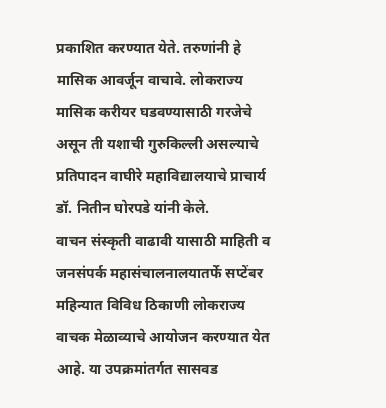प्रकाशित करण्यात येते. तरुणांनी हे मासिक आवर्जून वाचावे. लोकराज्य मासिक करीयर घडवण्यासाठी गरजेचे असून ती यशाची गुरुकिल्ली असल्याचे प्रतिपादन वाघीरे महाविद्यालयाचे प्राचार्य डॉ. नितीन घोरपडे यांनी केले.
वाचन संस्कृती वाढावी यासाठी माहिती व जनसंपर्क महासंचालनालयातर्फे सप्टेंबर महिन्यात विविध ठिकाणी लोकराज्य वाचक मेळाव्याचे आयोजन करण्यात येत आहे. या उपक्रमांतर्गत सासवड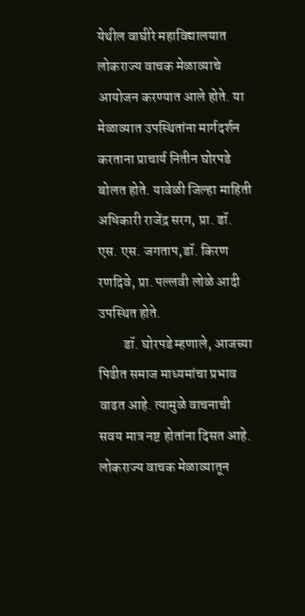येथील वाघीरे महाविद्यालयात लोकराज्य वाचक मेळाव्याचे आयोजन करण्यात आले होते. या मेळाव्यात उपस्थितांना मार्गदर्शन करताना प्राचार्य नितीन घोरपडे बोलत होते. यावेळी जिल्हा माहिती अधिकारी राजेंद्र सरग, प्रा. डॉ. एस. एस. जगताप,डॉ. किरण रणदिवे, प्रा. पल्लवी लोळे आदी उपस्थित होते.
         डॉ. घोरपडे म्हणाले, आजच्या पिढीत समाज माध्यमांचा प्रभाव वाढत आहे. त्यामुळे वाचनाची सवय मात्र नष्ट होतांना दिसत आहे. लोकराज्य वाचक मेळाव्यातून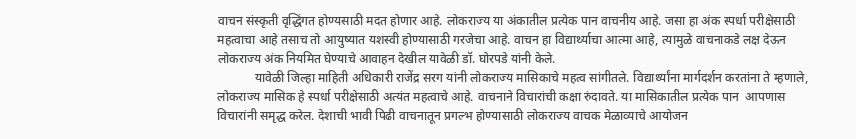वाचन संस्कृती वृद्धिंगत होण्यसाठी मदत होणार आहे. लोकराज्य या अंकातील प्रत्येक पान वाचनीय आहे. जसा हा अंक स्पर्धा परीक्षेसाठी महत्वाचा आहे तसाच तो आयुष्यात यशस्वी होण्यासाठी गरजेचा आहे. वाचन हा विद्यार्थ्याचा आत्मा आहे, त्यामुळे वाचनाकडे लक्ष देऊन लोकराज्य अंक नियमित घेण्याचे आवाहन देखील यावेळी डॉ. घोरपडे यांनी केले.
            यावेळी जिल्हा माहिती अधिकारी राजेंद्र सरग यांनी लोकराज्य मासिकाचे महत्व सांगीतले. विद्यार्थ्यांना मार्गदर्शन करतांना ते म्हणाले, लोकराज्य मासिक हे स्पर्धा परीक्षेसाठी अत्यंत महत्वाचे आहे. वाचनाने विचारांची कक्षा रुंदावते. या मासिकातील प्रत्येक पान  आपणास विचारांनी समृद्ध करेल. देशाची भावी पिढी वाचनातून प्रगल्भ होण्यासाठी लोकराज्य वाचक मेळाव्याचे आयोजन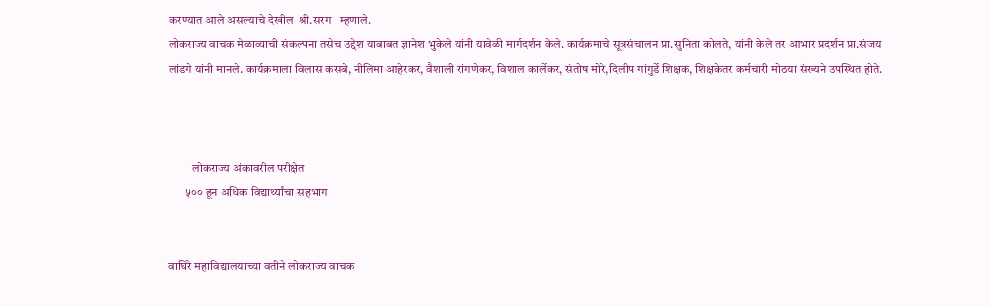करण्यात आले असल्याचे देखील  श्री.सरग   म्हणाले.
लोकराज्य वाचक मेळाव्याची संकल्पना तसेच उद्देश याबाबत ज्ञानेश भुकेले यांनी यावेळी मार्गदर्शन केले. कार्यक्रमाचे सूत्रसंचालन प्रा.सुनिता कोलते, यांनी केले तर आभार प्रदर्शन प्रा.संजय लांडगे यांनी मानले. कार्यक्रमाला विलास कसबे, नीलिमा आहेरकर, वैशाली रांगणेकर, विशाल कार्लेकर, संतोष मोरे,दिलीप गांगुर्डे शिक्षक, शिक्षकेतर कर्मचारी मोठया संख्यने उपस्थित होते.



          लोकराज्य अंकावरील परीक्षेत
       ५०० हून अधिक विद्यार्थ्यांचा सहभाग


वाघिरे महाविद्यालयाच्या वतीने लोकराज्य वाचक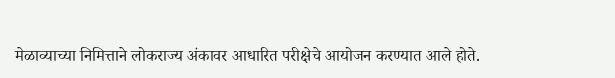मेळाव्याच्या निमित्ताने लोकराज्य अंकावर आधारित परीक्षेचे आयोजन करण्यात आले होते.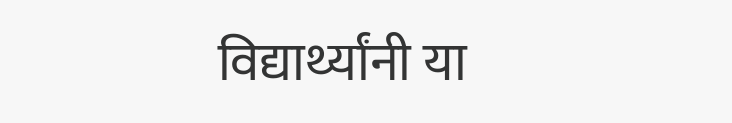विद्यार्थ्यांनी या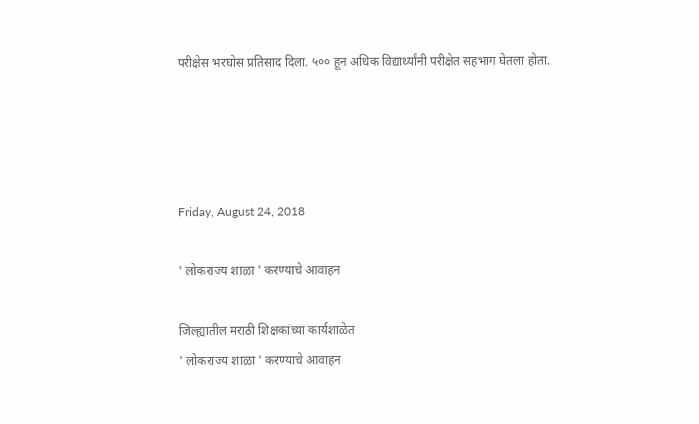परीक्षेस भरघोस प्रतिसाद दिला. ५०० हून अधिक विद्यार्थ्यांनी परीक्षेत सहभाग घेतला होता.




Friday, August 24, 2018

' लोकराज्य शाळा ' करण्याचे आवाहन

जिल्ह्यातील मराठी शिक्षकांच्या कार्यशाळेत
' लोकराज्य शाळा ' करण्याचे आवाहन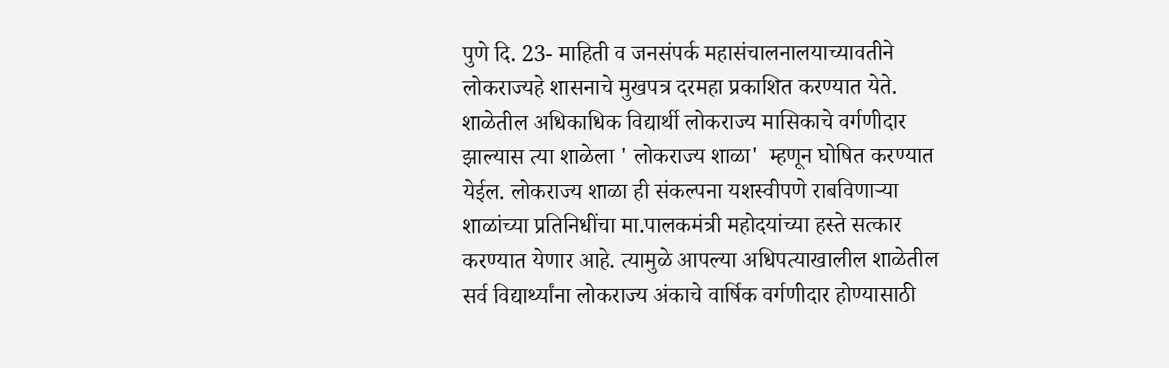पुणे दि. 23- माहिती व जनसंपर्क महासंचालनालयाच्यावतीने लोकराज्यहे शासनाचे मुखपत्र दरमहा प्रकाशित करण्यात येते. शाळेतील अधिकाधिक विद्यार्थी लोकराज्य मासिकाचे वर्गणीदार झाल्यास त्या शाळेला ' लोकराज्य शाळा'  म्हणून घोषित करण्यात येईल. लोकराज्य शाळा ही संकल्पना यशस्वीपणे राबविणाऱ्या शाळांच्या प्रतिनिधींचा मा.पालकमंत्री महोदयांच्या हस्ते सत्कार करण्यात येणार आहे. त्यामुळे आपल्या अधिपत्याखालील शाळेतील सर्व विद्यार्थ्यांना लोकराज्य अंकाचे वार्षिक वर्गणीदार होण्यासाठी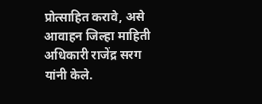प्रोत्साहित करावे, असे आवाहन जिल्हा माहिती अधिकारी राजेंद्र सरग यांनी केले.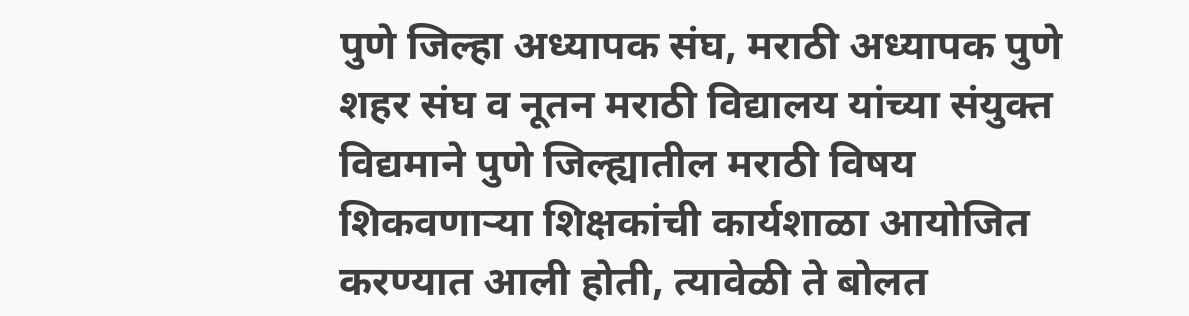पुणे जिल्हा अध्यापक संघ, मराठी अध्यापक पुणे शहर संघ व नूतन मराठी विद्यालय यांच्या संयुक्त विद्यमाने पुणे जिल्ह्यातील मराठी विषय शिकवणाऱ्या शिक्षकांची कार्यशाळा आयोजित करण्यात आली होती, त्यावेळी ते बोलत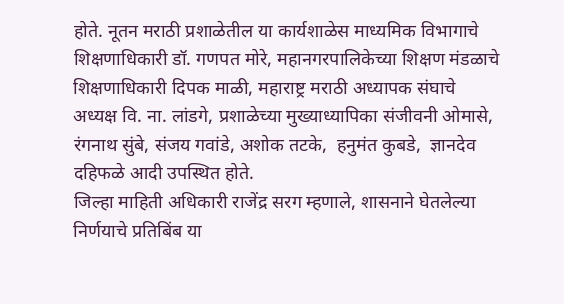होते. नूतन मराठी प्रशाळेतील या कार्यशाळेस माध्यमिक विभागाचे शिक्षणाधिकारी डॉ. गणपत मोरे, महानगरपालिकेच्या शिक्षण मंडळाचे शिक्षणाधिकारी दिपक माळी, महाराष्ट्र मराठी अध्यापक संघाचे अध्यक्ष वि. ना. लांडगे, प्रशाळेच्या मुख्याध्यापिका संजीवनी ओमासे, रंगनाथ सुंबे, संजय गवांडे, अशोक तटके,  हनुमंत कुबडे,  ज्ञानदेव दहिफळे आदी उपस्थित होते.
जिल्हा माहिती अधिकारी राजेंद्र सरग म्हणाले, शासनाने घेतलेल्या निर्णयाचे प्रतिबिंब या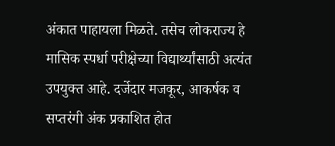अंकात पाहायला मिळते. तसेच लोकराज्य हे मासिक स्पर्धा परीक्षेच्या विद्यार्थ्यांसाठी अत्यंत उपयुक्त आहे. दर्जेदार मजकूर, आकर्षक व सप्तरंगी अंक प्रकाशित होत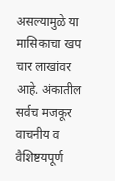असल्यामुळे या मासिकाचा खप चार लाखांवर आहे. अंकातील सर्वच मजकूर वाचनीय व वैशिष्टयपूर्ण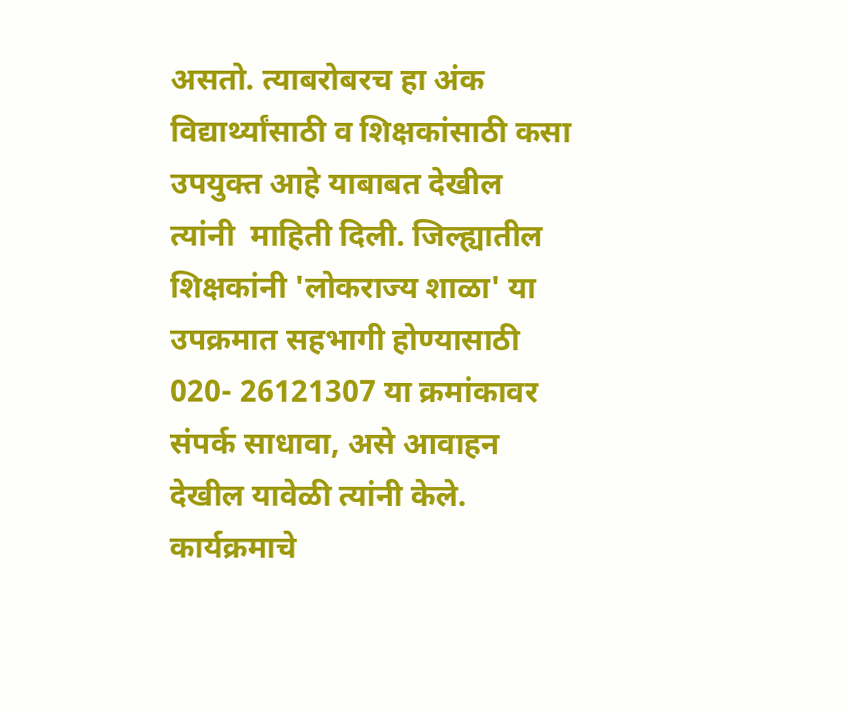असतो. त्याबरोबरच हा अंक विद्यार्थ्यांसाठी व शिक्षकांसाठी कसा उपयुक्त आहे याबाबत देखील त्यांनी  माहिती दिली. जिल्ह्यातील शिक्षकांनी 'लोकराज्य शाळा' या उपक्रमात सहभागी होण्यासाठी 020- 26121307 या क्रमांकावर संपर्क साधावा, असे आवाहन देखील यावेळी त्यांनी केले.
कार्यक्रमाचे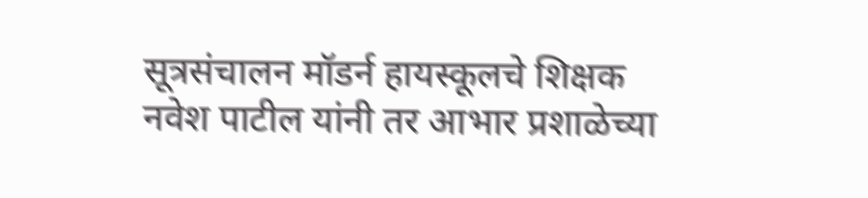सूत्रसंचालन मॉडर्न हायस्कूलचे शिक्षक नवेश पाटील यांनी तर आभार प्रशाळेच्या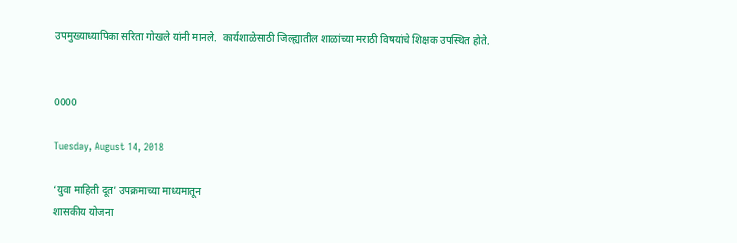उपमुख्याध्यापिका सरिता गोखले यांनी मानले.  कार्यशाळेसाठी जिल्ह्यातील शाळांच्या मराठी विषयांचे शिक्षक उपस्थित होते.


0000

Tuesday, August 14, 2018

‘युवा माहिती दूत’ उपक्रमाच्या माध्यमातून
शासकीय योजना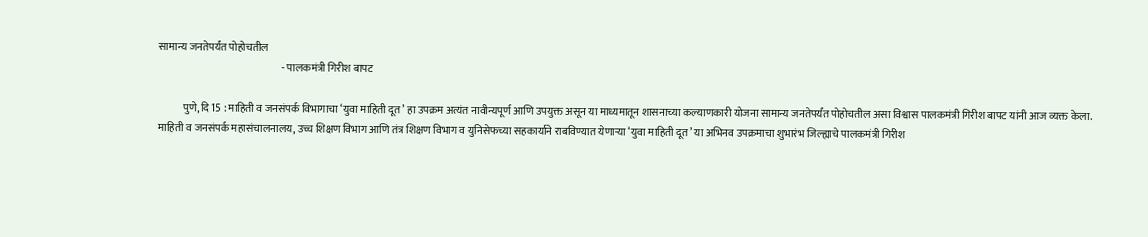सामान्य जनतेपर्यंत पोहोचतील
                                                           - पालकमंत्री गिरीश बापट

            पुणे, दि 15 : माहिती व जनसंपर्क विभागाचा ‘युवा माहिती दूत’ हा उपक्रम अत्यंत नावीन्यपूर्ण आणि उपयुक्त असून या माध्यमातून शासनाच्या कल्याणकारी योजना सामान्य जनतेपर्यंत पोहोचतील असा विश्वास पालकमंत्री गिरीश बापट यांनी आज व्यक्त केला.
माहिती व जनसंपर्क महासंचालनालय, उच्च शिक्षण विभाग आणि तंत्र शिक्षण विभाग व युनिसेफच्या सहकार्याने राबविण्यात येणाऱ्या ‘युवा माहिती दूत’ या अभिनव उपक्रमाचा शुभारंभ जिल्ह्याचे पालकमंत्री गिरीश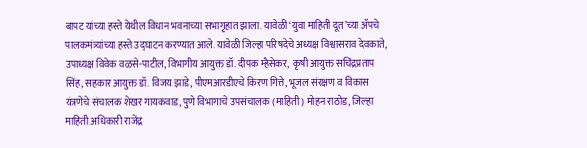बापट यांच्या हस्ते येथील विधान भवनाच्या सभागृहात झाला. यावेळी ‘युवा माहिती दूत’च्या ॲपचे पालकमंत्र्यांच्या हस्ते उद्घाटन करण्यात आले. यावेळी जिल्हा परिषदेचे अध्यक्ष विश्वासराव देवकाते, उपाध्यक्ष विवेक वळसे-पाटील, विभागीय आयुक्त डॉ. दीपक म्हैसेकर,  कृषी आयुक्त सचिंद्रप्रताप सिंह, सहकार आयुक्त डॉ. विजय झाडे, पीएमआरडीएचे किरण गित्ते, भूजल संरक्षण व विकास यंत्रणेचे संचालक शेखर गायकवाड, पुणे विभागाचे उपसंचालक (माहिती) मोहन राठोड, जिल्हा माहिती अधिकारी राजेंद्र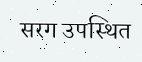सरग उपस्थित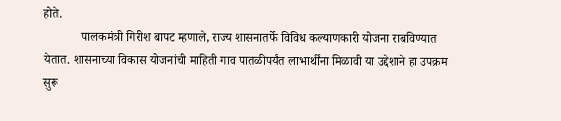होते.
            पालकमंत्री गिरीश बापट म्हणाले, राज्य शासनातर्फे विविध कल्याणकारी योजना राबविण्यात येतात. शासनाच्या विकास योजनांची माहिती गाव पातळीपर्यंत लाभार्थींना मिळावी या उद्देशाने हा उपक्रम सुरू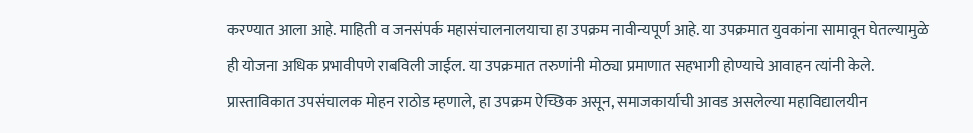करण्यात आला आहे. माहिती व जनसंपर्क महासंचालनालयाचा हा उपक्रम नावीन्यपूर्ण आहे. या उपक्रमात युवकांना सामावून घेतल्यामुळे ही योजना अधिक प्रभावीपणे राबविली जाईल. या उपक्रमात तरुणांनी मोठ्या प्रमाणात सहभागी होण्याचे आवाहन त्यांनी केले.
प्रास्ताविकात उपसंचालक मोहन राठोड म्हणाले, हा उपक्रम ऐच्छिक असून, समाजकार्याची आवड असलेल्या महाविद्यालयीन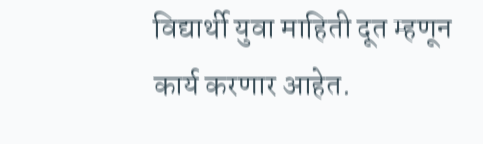विद्यार्थी युवा माहिती दूत म्हणून कार्य करणार आहेत.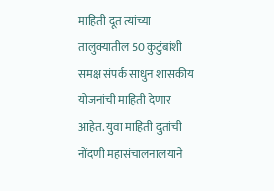माहिती दूत त्यांच्या तालुक्यातील 50 कुटुंबांशी समक्ष संपर्क साधुन शासकीय योजनांची माहिती देणार आहेत. युवा माहिती दुतांची नोंदणी महासंचालनालयाने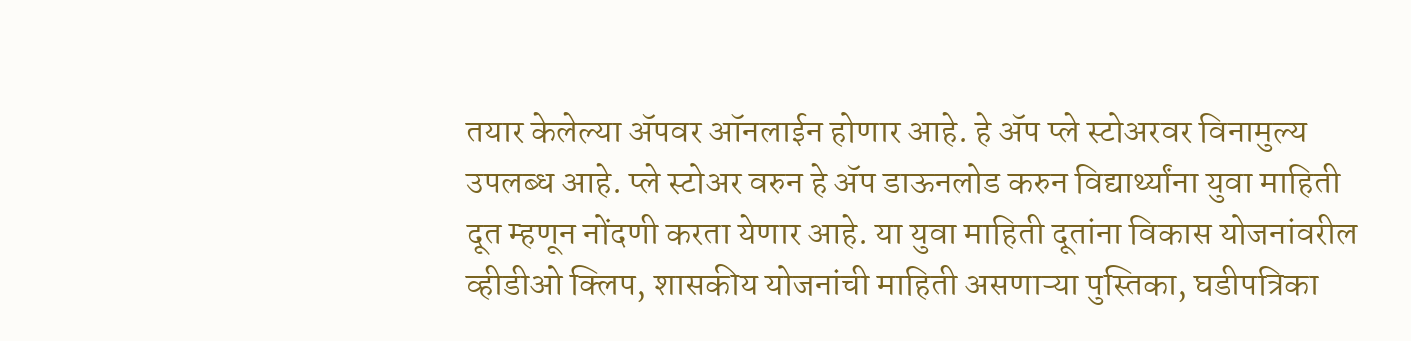तयार केलेल्या ॲपवर ऑनलाईन होणार आहे. हे ॲप प्ले स्टोअरवर विनामुल्य उपलब्ध आहे. प्ले स्टोअर वरुन हे ॲप डाऊनलोड करुन विद्यार्थ्यांना युवा माहिती दूत म्हणून नोंदणी करता येणार आहे. या युवा माहिती दूतांना विकास योजनांवरील व्हीडीओ क्लिप, शासकीय योजनांची माहिती असणाऱ्या पुस्तिका, घडीपत्रिका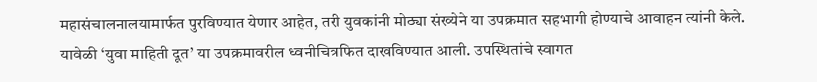महासंचालनालयामार्फत पुरविण्यात येणार आहेत, तरी युवकांनी मोठ्या संख्येने या उपक्रमात सहभागी होण्याचे आवाहन त्यांनी केले.
यावेळी ‘युवा माहिती दूत’ या उपक्रमावरील ध्वनीचित्रफित दाखविण्यात आली. उपस्थितांचे स्वागत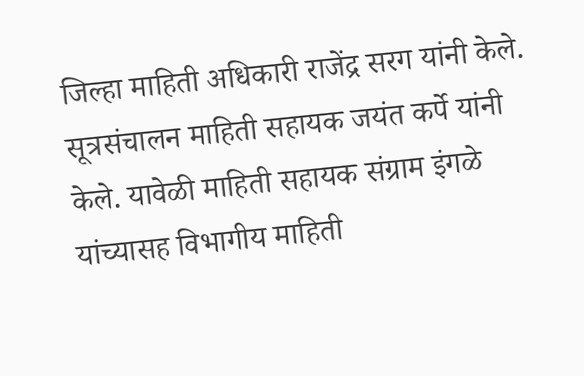जिल्हा माहिती अधिकारी राजेंद्र सरग यांनी केले. सूत्रसंचालन माहिती सहायक जयंत कर्पे यांनी केले. यावेळी माहिती सहायक संग्राम इंगळे यांच्यासह विभागीय माहिती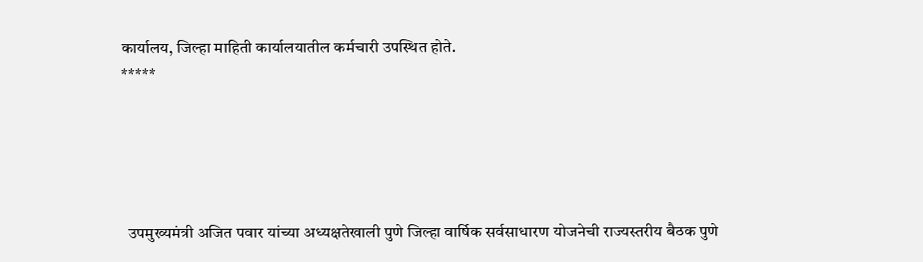कार्यालय, जिल्हा माहिती कार्यालयातील कर्मचारी उपस्थित होते.
*****





  उपमुख्यमंत्री अजित पवार यांच्या अध्यक्षतेखाली पुणे जिल्हा वार्षिक सर्वसाधारण योजनेची राज्यस्तरीय बैठक पुणे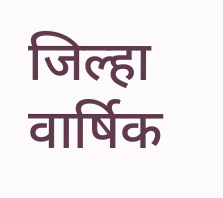जिल्हा वार्षिक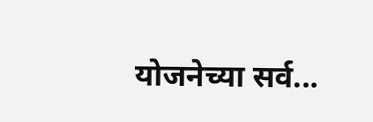योजनेच्या सर्व...